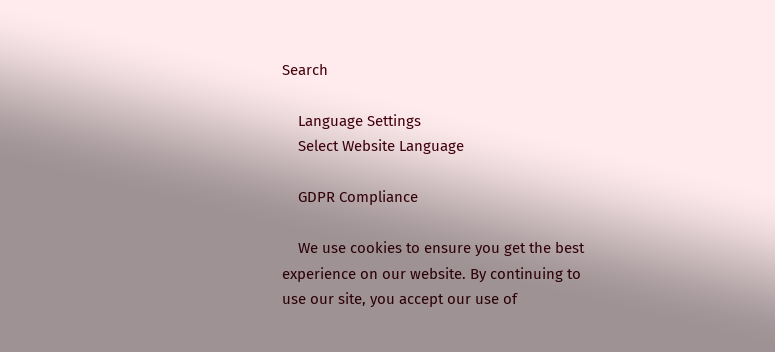Search

    Language Settings
    Select Website Language

    GDPR Compliance

    We use cookies to ensure you get the best experience on our website. By continuing to use our site, you accept our use of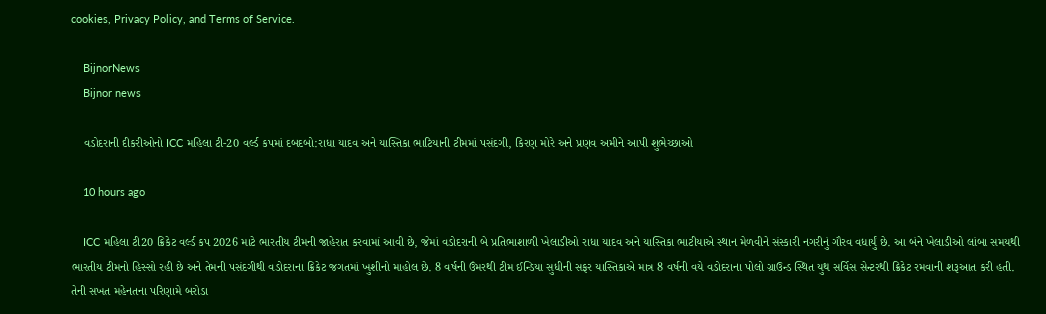cookies, Privacy Policy, and Terms of Service.

    BijnorNews
    Bijnor news

    વડોદરાની દીકરીઓનો ICC મહિલા ટી-20 વર્લ્ડ કપમાં દબદબો:રાધા યાદવ અને યાસ્તિકા ભાટિયાની ટીમમાં પસંદગી, કિરણ મોરે અને પ્રણવ અમીને આપી શુભેચ્છાઓ

    10 hours ago

    ICC મહિલા ટી20 ક્રિકેટ વર્લ્ડ કપ 2026 માટે ભારતીય ટીમની જાહેરાત કરવામાં આવી છે, જેમાં વડોદરાની બે પ્રતિભાશાળી ખેલાડીઓ રાધા યાદવ અને યાસ્તિકા ભાટીયાએ સ્થાન મેળવીને સંસ્કારી નગરીનું ગૌરવ વધાર્યું છે. આ બંને ખેલાડીઓ લાંબા સમયથી ભારતીય ટીમનો હિસ્સો રહી છે અને તેમની પસંદગીથી વડોદરાના ક્રિકેટ જગતમાં ખુશીનો માહોલ છે. 8 વર્ષની ઉંમરથી ટીમ ઈન્ડિયા સુધીની સફર યાસ્તિકાએ માત્ર 8 વર્ષની વયે વડોદરાના પોલો ગ્રાઉન્ડ સ્થિત યુથ સર્વિસ સેન્ટરથી ક્રિકેટ રમવાની શરૂઆત કરી હતી. તેની સખત મહેનતના પરિણામે બરોડા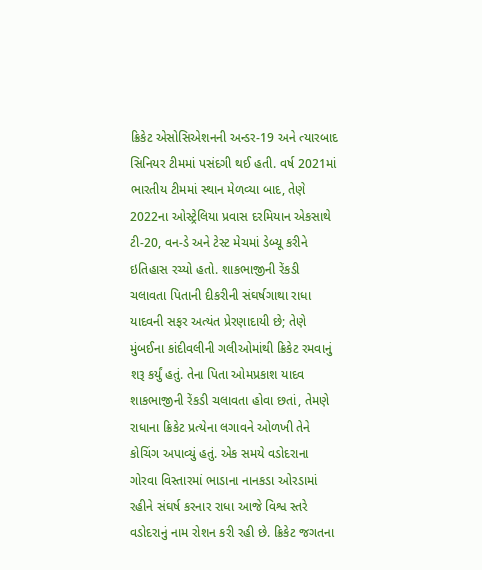ક્રિકેટ એસોસિએશનની અન્ડર-19 અને ત્યારબાદ સિનિયર ટીમમાં પસંદગી થઈ હતી. વર્ષ 2021માં ભારતીય ટીમમાં સ્થાન મેળવ્યા બાદ, તેણે 2022ના ઓસ્ટ્રેલિયા પ્રવાસ દરમિયાન એકસાથે ટી-20, વન-ડે અને ટેસ્ટ મેચમાં ડેબ્યૂ કરીને ઇતિહાસ રચ્યો હતો. શાકભાજીની રેંકડી ચલાવતા પિતાની દીકરીની સંઘર્ષગાથા રાધા યાદવની સફર અત્યંત પ્રેરણાદાયી છે; તેણે મુંબઈના કાંદીવલીની ગલીઓમાંથી ક્રિકેટ રમવાનું શરૂ કર્યું હતું. તેના પિતા ઓમપ્રકાશ યાદવ શાકભાજીની રેંકડી ચલાવતા હોવા છતાં, તેમણે રાધાના ક્રિકેટ પ્રત્યેના લગાવને ઓળખી તેને કોચિંગ અપાવ્યું હતું. એક સમયે વડોદરાના ગોરવા વિસ્તારમાં ભાડાના નાનકડા ઓરડામાં રહીને સંઘર્ષ કરનાર રાધા આજે વિશ્વ સ્તરે વડોદરાનું નામ રોશન કરી રહી છે. ક્રિકેટ જગતના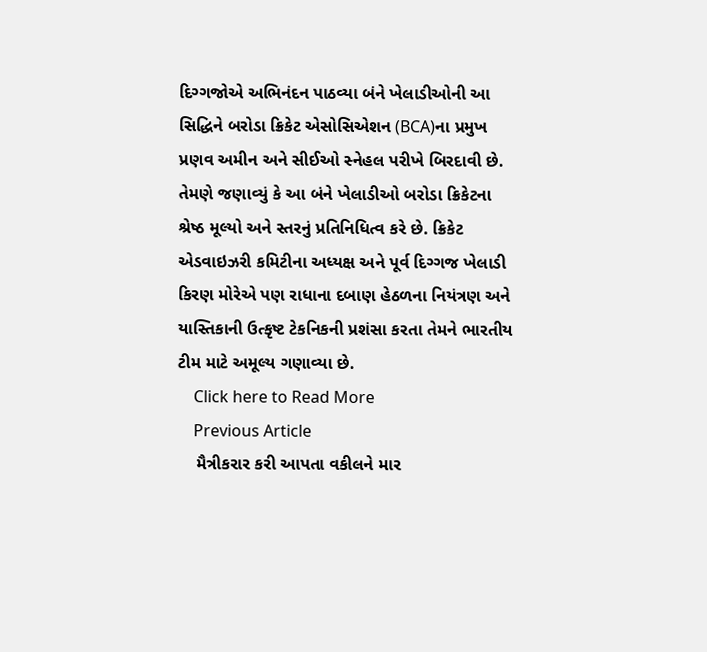દિગ્ગજોએ અભિનંદન પાઠવ્યા બંને ખેલાડીઓની આ સિદ્ધિને બરોડા ક્રિકેટ એસોસિએશન (BCA)ના પ્રમુખ પ્રણવ અમીન અને સીઈઓ સ્નેહલ પરીખે બિરદાવી છે. તેમણે જણાવ્યું કે આ બંને ખેલાડીઓ બરોડા ક્રિકેટના શ્રેષ્ઠ મૂલ્યો અને સ્તરનું પ્રતિનિધિત્વ કરે છે. ક્રિકેટ એડવાઇઝરી કમિટીના અધ્યક્ષ અને પૂર્વ દિગ્ગજ ખેલાડી કિરણ મોરેએ પણ રાધાના દબાણ હેઠળના નિયંત્રણ અને યાસ્તિકાની ઉત્કૃષ્ટ ટેકનિકની પ્રશંસા કરતા તેમને ભારતીય ટીમ માટે અમૂલ્ય ગણાવ્યા છે.
    Click here to Read More
    Previous Article
    મૈત્રીકરાર કરી આપતા વકીલને માર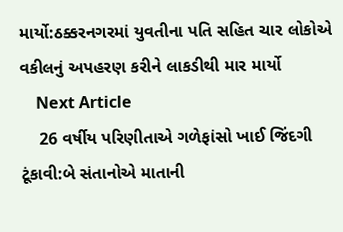માર્યો:ઠક્કરનગરમાં યુવતીના પતિ સહિત ચાર લોકોએ વકીલનું અપહરણ કરીને લાકડીથી માર માર્યો
    Next Article
    26 વર્ષીય પરિણીતાએ ગળેફાંસો ખાઈ જિંદગી ટૂંકાવી:બે સંતાનોએ માતાની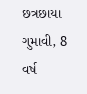છત્રછાયા ગુમાવી, 8 વર્ષ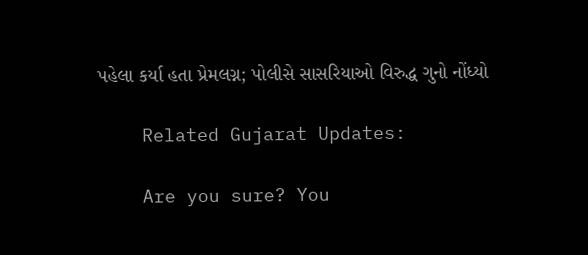પહેલા કર્યા હતા પ્રેમલગ્ન; પોલીસે સાસરિયાઓ વિરુદ્ધ ગુનો નોંધ્યો

    Related Gujarat Updates:

    Are you sure? You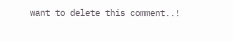want to delete this comment..!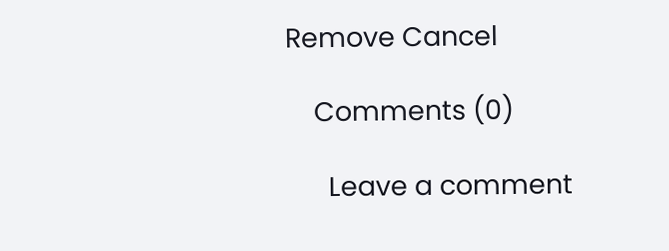Remove Cancel

    Comments (0)

      Leave a comment